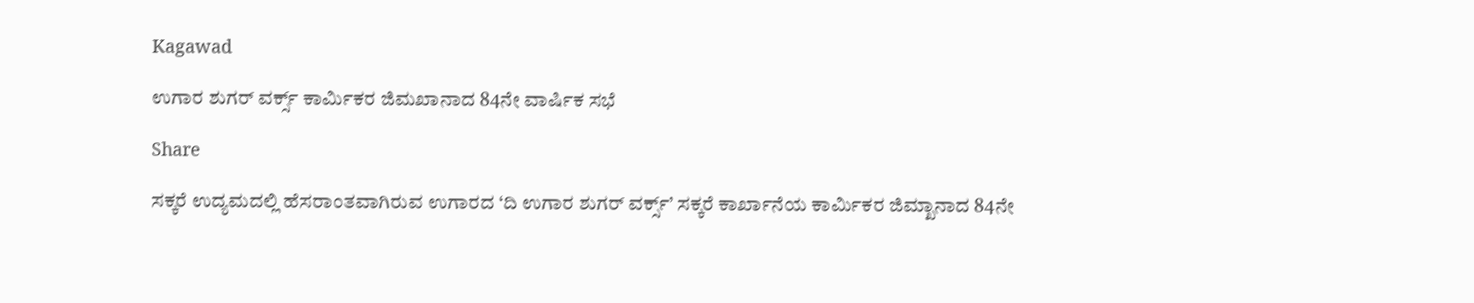Kagawad

ಉಗಾರ ಶುಗರ್ ವರ್ಕ್ಸ್ ಕಾರ್ಮಿಕರ ಜಿಮಖಾನಾದ 84ನೇ ವಾರ್ಷಿಕ ಸಭೆ

Share

ಸಕ್ಕರೆ ಉದ್ಯಮದಲ್ಲಿ ಹೆಸರಾಂತವಾಗಿರುವ ಉಗಾರದ ‘ದಿ ಉಗಾರ ಶುಗರ್ ವರ್ಕ್ಸ್’ ಸಕ್ಕರೆ ಕಾರ್ಖಾನೆಯ ಕಾರ್ಮಿಕರ ಜಿಮ್ಖಾನಾದ 84ನೇ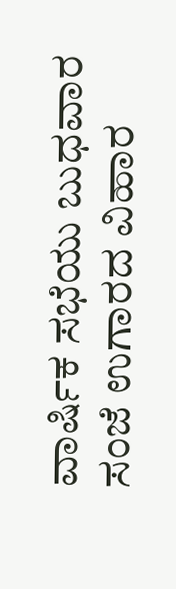ವಾರ್ಷಿಕ ಸಭೆಯು ಬುಧವಾರ ಸಂಜೆ ಉಗಾರದ ವಿಹಾರ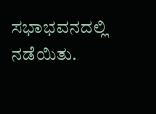ಸಭಾಭವನದಲ್ಲಿ ನಡೆಯಿತು.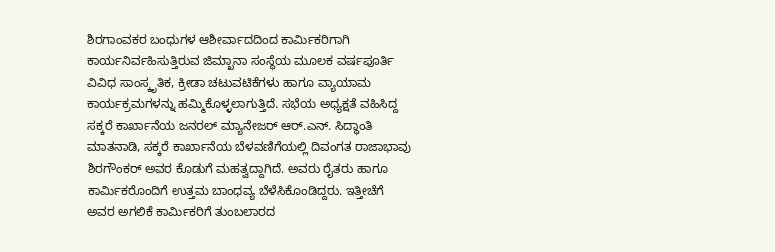ಶಿರಗಾಂವಕರ ಬಂಧುಗಳ ಆಶೀರ್ವಾದದಿಂದ ಕಾರ್ಮಿಕರಿಗಾಗಿ ಕಾರ್ಯನಿರ್ವಹಿಸುತ್ತಿರುವ ಜಿಮ್ಖಾನಾ ಸಂಸ್ಥೆಯ ಮೂಲಕ ವರ್ಷಪೂರ್ತಿ ವಿವಿಧ ಸಾಂಸ್ಕೃತಿಕ, ಕ್ರೀಡಾ ಚಟುವಟಿಕೆಗಳು ಹಾಗೂ ವ್ಯಾಯಾಮ ಕಾರ್ಯಕ್ರಮಗಳನ್ನು ಹಮ್ಮಿಕೊಳ್ಳಲಾಗುತ್ತಿದೆ. ಸಭೆಯ ಅಧ್ಯಕ್ಷತೆ ವಹಿಸಿದ್ದ ಸಕ್ಕರೆ ಕಾರ್ಖಾನೆಯ ಜನರಲ್ ಮ್ಯಾನೇಜರ್ ಆರ್.ಎನ್. ಸಿದ್ಧಾಂತಿ ಮಾತನಾಡಿ, ಸಕ್ಕರೆ ಕಾರ್ಖಾನೆಯ ಬೆಳವಣಿಗೆಯಲ್ಲಿ ದಿವಂಗತ ರಾಜಾಭಾವು ಶಿರಗೌಂಕರ್ ಅವರ ಕೊಡುಗೆ ಮಹತ್ವದ್ದಾಗಿದೆ. ಅವರು ರೈತರು ಹಾಗೂ ಕಾರ್ಮಿಕರೊಂದಿಗೆ ಉತ್ತಮ ಬಾಂಧವ್ಯ ಬೆಳೆಸಿಕೊಂಡಿದ್ದರು. ಇತ್ತೀಚೆಗೆ ಅವರ ಅಗಲಿಕೆ ಕಾರ್ಮಿಕರಿಗೆ ತುಂಬಲಾರದ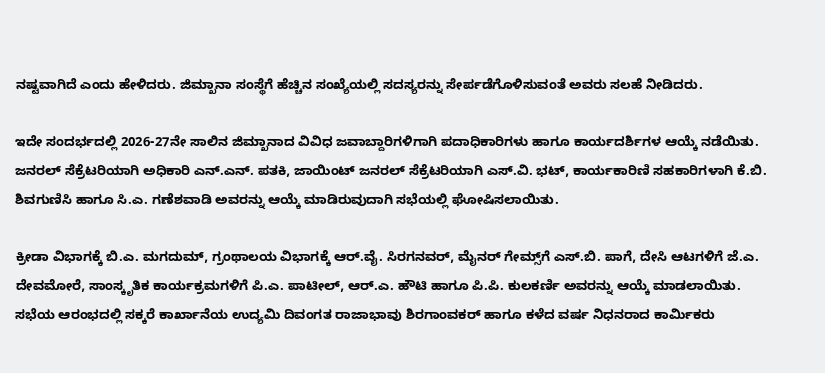ನಷ್ಟವಾಗಿದೆ ಎಂದು ಹೇಳಿದರು. ಜಿಮ್ಖಾನಾ ಸಂಸ್ಥೆಗೆ ಹೆಚ್ಚಿನ ಸಂಖ್ಯೆಯಲ್ಲಿ ಸದಸ್ಯರನ್ನು ಸೇರ್ಪಡೆಗೊಳಿಸುವಂತೆ ಅವರು ಸಲಹೆ ನೀಡಿದರು.

ಇದೇ ಸಂದರ್ಭದಲ್ಲಿ 2026-27ನೇ ಸಾಲಿನ ಜಿಮ್ಖಾನಾದ ವಿವಿಧ ಜವಾಬ್ದಾರಿಗಳಿಗಾಗಿ ಪದಾಧಿಕಾರಿಗಳು ಹಾಗೂ ಕಾರ್ಯದರ್ಶಿಗಳ ಆಯ್ಕೆ ನಡೆಯಿತು. ಜನರಲ್ ಸೆಕ್ರೆಟರಿಯಾಗಿ ಅಧಿಕಾರಿ ಎನ್.ಎನ್. ಪತಕಿ, ಜಾಯಿಂಟ್ ಜನರಲ್ ಸೆಕ್ರೆಟರಿಯಾಗಿ ಎಸ್.ವಿ. ಭಟ್, ಕಾರ್ಯಕಾರಿಣಿ ಸಹಕಾರಿಗಳಾಗಿ ಕೆ.ಬಿ. ಶಿವಗುಣಿಸಿ ಹಾಗೂ ಸಿ.ಎ. ಗಣೆಶವಾಡಿ ಅವರನ್ನು ಆಯ್ಕೆ ಮಾಡಿರುವುದಾಗಿ ಸಭೆಯಲ್ಲಿ ಘೋಷಿಸಲಾಯಿತು.

ಕ್ರೀಡಾ ವಿಭಾಗಕ್ಕೆ ಬಿ.ಎ. ಮಗದುಮ್, ಗ್ರಂಥಾಲಯ ವಿಭಾಗಕ್ಕೆ ಆರ್.ವೈ. ಸಿರಗನವರ್, ಮೈನರ್ ಗೇಮ್ಸ್‌ಗೆ ಎಸ್.ಬಿ. ಪಾಗೆ, ದೇಸಿ ಆಟಗಳಿಗೆ ಜೆ.ಎ. ದೇವಮೋರೆ, ಸಾಂಸ್ಕೃತಿಕ ಕಾರ್ಯಕ್ರಮಗಳಿಗೆ ಪಿ.ಎ. ಪಾಟೀಲ್, ಆರ್.ಎ. ಹೌಟಿ ಹಾಗೂ ಪಿ.ಪಿ. ಕುಲಕರ್ಣಿ ಅವರನ್ನು ಆಯ್ಕೆ ಮಾಡಲಾಯಿತು.
ಸಭೆಯ ಆರಂಭದಲ್ಲಿ ಸಕ್ಕರೆ ಕಾರ್ಖಾನೆಯ ಉದ್ಯಮಿ ದಿವಂಗತ ರಾಜಾಭಾವು ಶಿರಗಾಂವಕರ್ ಹಾಗೂ ಕಳೆದ ವರ್ಷ ನಿಧನರಾದ ಕಾರ್ಮಿಕರು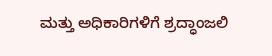ಮತ್ತು ಅಧಿಕಾರಿಗಳಿಗೆ ಶ್ರದ್ಧಾಂಜಲಿ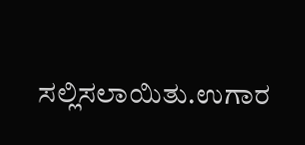ಸಲ್ಲಿಸಲಾಯಿತು.ಉಗಾರ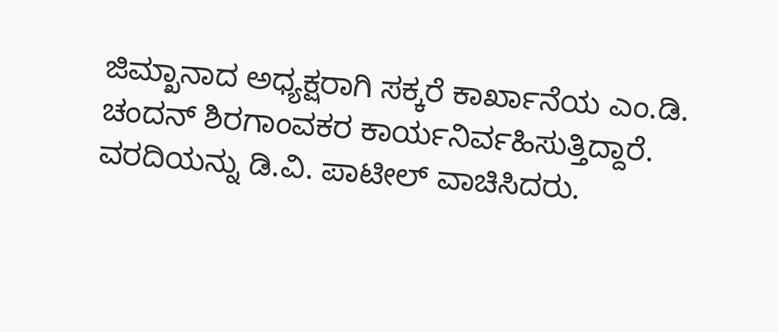ಜಿಮ್ಖಾನಾದ ಅಧ್ಯಕ್ಷರಾಗಿ ಸಕ್ಕರೆ ಕಾರ್ಖಾನೆಯ ಎಂ.ಡಿ. ಚಂದನ್ ಶಿರಗಾಂವಕರ ಕಾರ್ಯನಿರ್ವಹಿಸುತ್ತಿದ್ದಾರೆ. ವರದಿಯನ್ನು ಡಿ.ವಿ. ಪಾಟೀಲ್ ವಾಚಿಸಿದರು.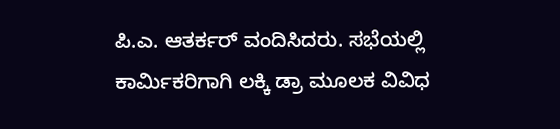ಪಿ.ಎ. ಆತರ್ಕರ್ ವಂದಿಸಿದರು. ಸಭೆಯಲ್ಲಿ ಕಾರ್ಮಿಕರಿಗಾಗಿ ಲಕ್ಕಿ ಡ್ರಾ ಮೂಲಕ ವಿವಿಧ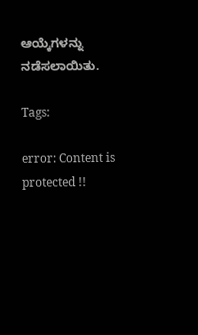ಆಯ್ಕೆಗಳನ್ನು ನಡೆಸಲಾಯಿತು.

Tags:

error: Content is protected !!